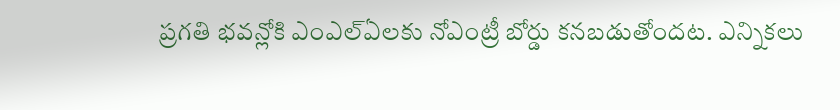ప్రగతి భవన్లోకి ఎంఎల్ఏలకు నోఎంట్రీ బోర్డు కనబడుతోందట. ఎన్నికలు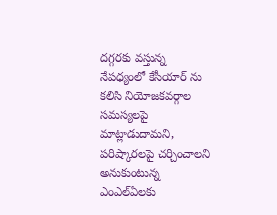దగ్గరకు వస్తున్న నేపధ్యంలో కేసీయార్ ను కలిసి నియోజకవర్గాల సమస్యలపై మాట్లాడుదామని, పరిష్కారలపై చర్చించాలని అనుకుంటున్న ఎంఎల్ఏలకు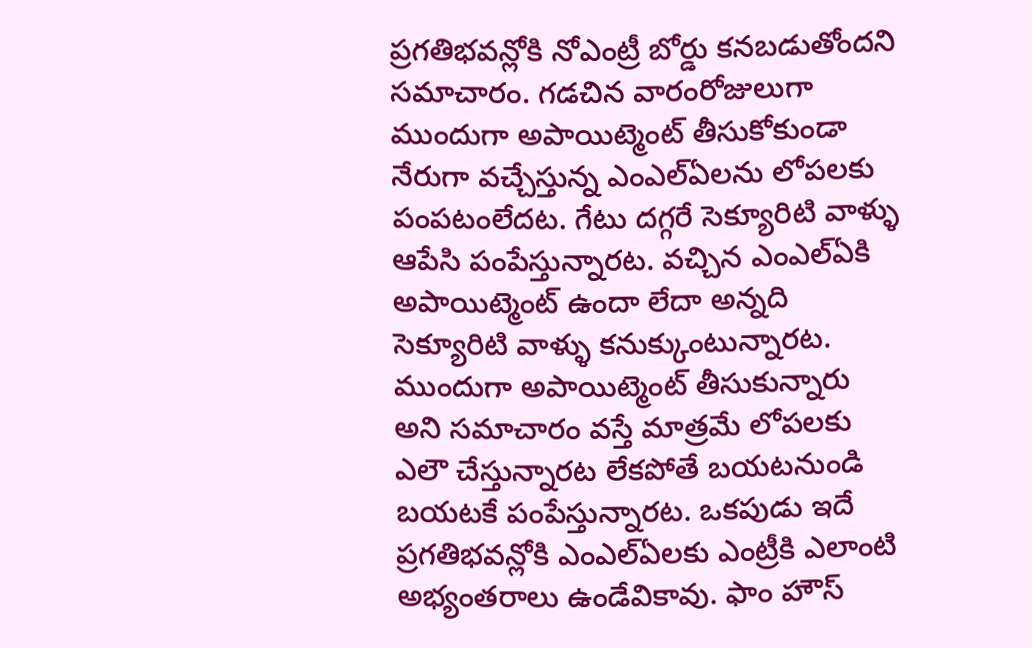ప్రగతిభవన్లోకి నోఎంట్రీ బోర్డు కనబడుతోందని సమాచారం. గడచిన వారంరోజులుగా ముందుగా అపాయిట్మెంట్ తీసుకోకుండా నేరుగా వచ్చేస్తున్న ఎంఎల్ఏలను లోపలకు పంపటంలేదట. గేటు దగ్గరే సెక్యూరిటి వాళ్ళు ఆపేసి పంపేస్తున్నారట. వచ్చిన ఎంఎల్ఏకి అపాయిట్మెంట్ ఉందా లేదా అన్నది సెక్యూరిటి వాళ్ళు కనుక్కుంటున్నారట.
ముందుగా అపాయిట్మెంట్ తీసుకున్నారు అని సమాచారం వస్తే మాత్రమే లోపలకు ఎలౌ చేస్తున్నారట లేకపోతే బయటనుండి బయటకే పంపేస్తున్నారట. ఒకపుడు ఇదే ప్రగతిభవన్లోకి ఎంఎల్ఏలకు ఎంట్రీకి ఎలాంటి అభ్యంతరాలు ఉండేవికావు. ఫాం హౌస్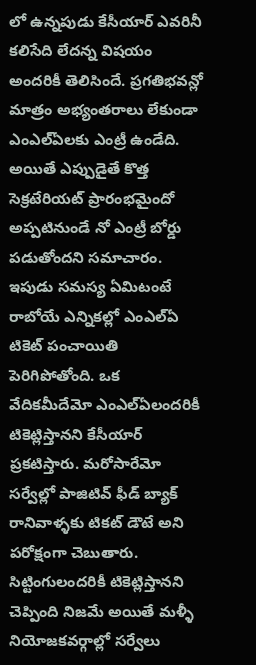లో ఉన్నపుడు కేసీయార్ ఎవరినీ కలిసేది లేదన్న విషయం అందరికీ తెలిసిందే. ప్రగతిభవన్లో మాత్రం అభ్యంతరాలు లేకుండా ఎంఎల్ఏలకు ఎంట్రీ ఉండేది. అయితే ఎప్పుడైతే కొత్త సెక్రటేరియట్ ప్రారంభమైందో అప్పటినుండే నో ఎంట్రీ బోర్డు పడుతోందని సమాచారం.
ఇపుడు సమస్య ఏమిటంటే రాబోయే ఎన్నికల్లో ఎంఎల్ఏ టికెట్ పంచాయితి పెరిగిపోతోంది. ఒక వేదికమీదేమో ఎంఎల్ఏలందరికీ టికెట్లిస్తానని కేసీయార్ ప్రకటిస్తారు. మరోసారేమో సర్వేల్లో పాజిటివ్ ఫీడ్ బ్యాక్ రానివాళ్ళకు టికట్ డౌటే అని పరోక్షంగా చెబుతారు. సిట్టింగులందరికీ టికెట్లిస్తానని చెప్పింది నిజమే అయితే మళ్ళీ నియోజకవర్గాల్లో సర్వేలు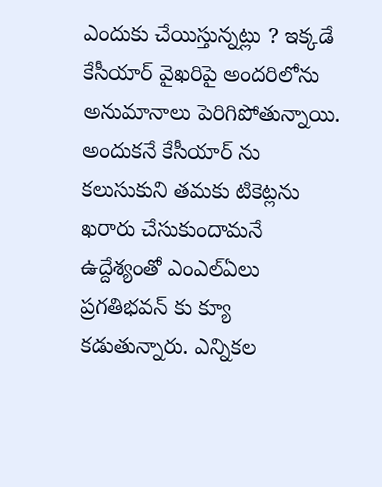ఎందుకు చేయిస్తున్నట్లు ? ఇక్కడే కేసీయార్ వైఖరిపై అందరిలోను అనుమానాలు పెరిగిపోతున్నాయి.
అందుకనే కేసీయార్ ను కలుసుకుని తమకు టికెట్లను ఖరారు చేసుకుందామనే ఉద్దేశ్యంతో ఎంఎల్ఏలు ప్రగతిభవన్ కు క్యూ కడుతున్నారు. ఎన్నికల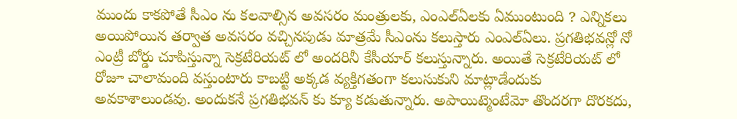ముందు కాకపోతే సీఎం ను కలవాల్సిన అవసరం మంత్రులకు, ఎంఎల్ఏలకు ఏముంటుంది ? ఎన్నికలు అయిపోయిన తర్వాత అవసరం వచ్చినపుడు మాత్రమే సీఎంను కలుస్తారు ఎంఎల్ఏలు. ప్రగతిభవన్లో నో ఎంట్రీ బోర్డు చూపిస్తున్నా సెక్రటేరియట్ లో అందరినీ కేసీయార్ కలుస్తున్నారు. అయితే సెక్రటేరియట్ లో రోజూ చాలామంది వస్తుంటారు కాబట్టి అక్కడ వ్యక్తిగతంగా కలుసుకుని మాట్లాడేందుకు అవకాశాలుండవు. అందుకనే ప్రగతిభవన్ కు క్యూ కడుతున్నారు. అపాయిట్మెంటేమో తొందరగా దొరకదు,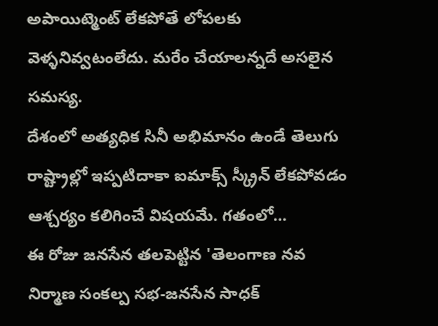అపాయిట్మెంట్ లేకపోతే లోపలకు వెళ్ళనివ్వటంలేదు. మరేం చేయాలన్నదే అసలైన సమస్య.
దేశంలో అత్యధిక సినీ అభిమానం ఉండే తెలుగు రాష్ట్రాల్లో ఇప్పటిదాకా ఐమాక్స్ స్క్రీన్ లేకపోవడం ఆశ్చర్యం కలిగించే విషయమే. గతంలో…
ఈ రోజు జనసేన తలపెట్టిన 'తెలంగాణ నవ నిర్మాణ సంకల్ప సభ-జనసేన సాధక్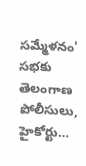సమ్మేళనం' సభకు తెలంగాణ పోలీసులు, హైకోర్టు…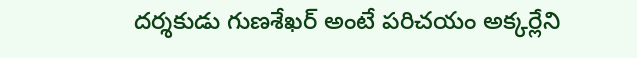దర్శకుడు గుణశేఖర్ అంటే పరిచయం అక్కర్లేని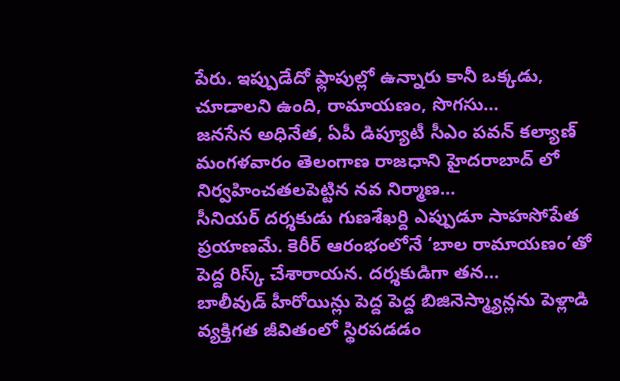పేరు. ఇప్పుడేదో ఫ్లాపుల్లో ఉన్నారు కానీ ఒక్కడు, చూడాలని ఉంది, రామాయణం, సొగసు…
జనసేన అధినేత, ఏపీ డిప్యూటీ సీఎం పవన్ కల్యాణ్ మంగళవారం తెలంగాణ రాజధాని హైదరాబాద్ లో నిర్వహించతలపెట్టిన నవ నిర్మాణ…
సీనియర్ దర్శకుడు గుణశేఖర్ది ఎప్పుడూ సాహసోపేత ప్రయాణమే. కెరీర్ ఆరంభంలోనే ‘బాల రామాయణం’తో పెద్ద రిస్క్ చేశారాయన. దర్శకుడిగా తన…
బాలీవుడ్ హీరోయిన్లు పెద్ద పెద్ద బిజినెస్మ్యాన్లను పెళ్లాడి వ్యక్తిగత జీవితంలో స్థిరపడడం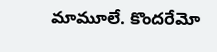మామూలే. కొందరేమో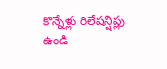కొన్నేళ్లు రిలేషన్షిప్లు ఉండి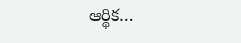ఆర్థిక…